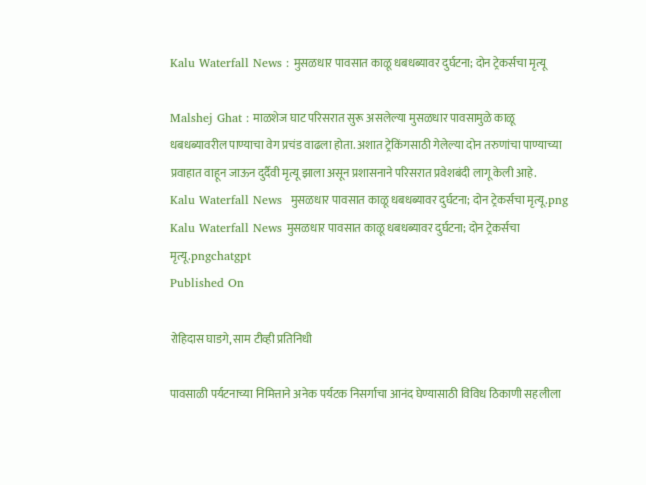Kalu Waterfall News : मुसळधार पावसात काळू धबधब्यावर दुर्घटना; दोन ट्रेकर्सचा मृत्यू

Malshej Ghat : माळशेज घाट परिसरात सुरू असलेल्या मुसळधार पावसामुळे काळू धबधब्यावरील पाण्याचा वेग प्रचंड वाढला होता. अशात ट्रेकिंगसाठी गेलेल्या दोन तरुणांचा पाण्याच्या प्रवाहात वाहून जाऊन दुर्दैवी मृत्यू झाला असून प्रशासनाने परिसरात प्रवेशबंदी लागू केली आहे.
Kalu Waterfall News  मुसळधार पावसात काळू धबधब्यावर दुर्घटना; दोन ट्रेकर्सचा मृत्यू.png
Kalu Waterfall News मुसळधार पावसात काळू धबधब्यावर दुर्घटना; दोन ट्रेकर्सचा मृत्यू.pngchatgpt
Published On

रोहिदास घाडगे, साम टीव्ही प्रतिनिधी

पावसाळी पर्यटनाच्या निमित्ताने अनेक पर्यटक निसर्गाचा आनंद घेण्यासाठी विविध ठिकाणी सहलीला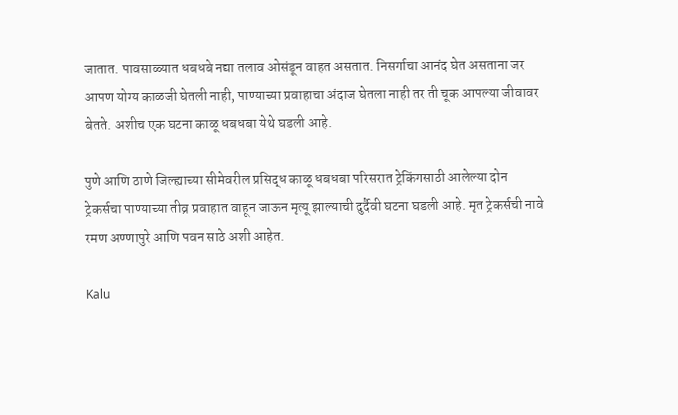जातात. पावसाळ्यात धबधबे नद्या तलाव ओसंडून वाहत असतात. निसर्गाचा आनंद घेत असताना जर आपण योग्य काळजी घेतली नाही, पाण्याच्या प्रवाहाचा अंदाज घेतला नाही तर ती चूक आपल्या जीवावर बेतते. अशीच एक घटना काळू धबधबा येथे घडली आहे.

पुणे आणि ठाणे जिल्ह्याच्या सीमेवरील प्रसिद्ध काळू धबधबा परिसरात ट्रेकिंगसाठी आलेल्या दोन ट्रेकर्सचा पाण्याच्या तीव्र प्रवाहात वाहून जाऊन मृत्यू झाल्याची दुर्दैवी घटना घडली आहे. मृत ट्रेकर्सची नावे रमण अण्णापुरे आणि पवन साठे अशी आहेत.

Kalu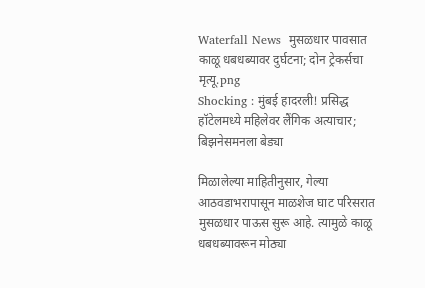Waterfall News  मुसळधार पावसात काळू धबधब्यावर दुर्घटना; दोन ट्रेकर्सचा मृत्यू.png
Shocking : मुंबई हादरली! प्रसिद्ध हॉटेलमध्ये महिलेवर लैंगिक अत्याचार; बिझनेसमनला बेड्या

मिळालेल्या माहितीनुसार, गेल्या आठवडाभरापासून माळशेज घाट परिसरात मुसळधार पाऊस सुरू आहे. त्यामुळे काळू धबधब्यावरून मोठ्या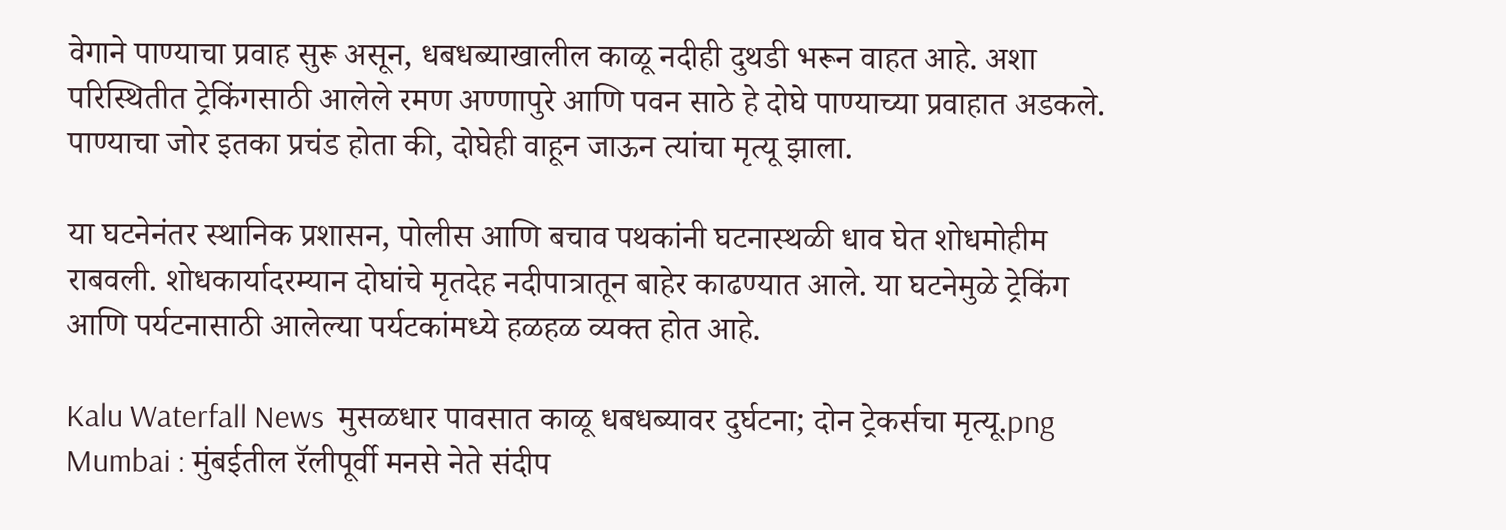वेगाने पाण्याचा प्रवाह सुरू असून, धबधब्याखालील काळू नदीही दुथडी भरून वाहत आहे. अशा परिस्थितीत ट्रेकिंगसाठी आलेले रमण अण्णापुरे आणि पवन साठे हे दोघे पाण्याच्या प्रवाहात अडकले. पाण्याचा जोर इतका प्रचंड होता की, दोघेही वाहून जाऊन त्यांचा मृत्यू झाला.

या घटनेनंतर स्थानिक प्रशासन, पोलीस आणि बचाव पथकांनी घटनास्थळी धाव घेत शोधमोहीम राबवली. शोधकार्यादरम्यान दोघांचे मृतदेह नदीपात्रातून बाहेर काढण्यात आले. या घटनेमुळे ट्रेकिंग आणि पर्यटनासाठी आलेल्या पर्यटकांमध्ये हळहळ व्यक्त होत आहे.

Kalu Waterfall News  मुसळधार पावसात काळू धबधब्यावर दुर्घटना; दोन ट्रेकर्सचा मृत्यू.png
Mumbai : मुंबईतील रॅलीपूर्वी मनसे नेते संदीप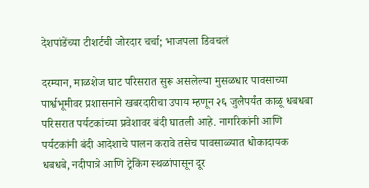देशपांडेंच्या टीशर्टची जोरदार चर्चा; भाजपला डिवचलं

दरम्यान, माळशेज घाट परिसरात सुरू असलेल्या मुसळधार पावसाच्या पार्श्वभूमीवर प्रशासनाने खबरदारीचा उपाय म्हणून २६ जुलैपर्यंत काळू धबधबा परिसरात पर्यटकांच्या प्रवेशावर बंदी घातली आहे. नागरिकांनी आणि पर्यटकांनी बंदी आदेशाचे पालन करावे तसेच पावसाळ्यात धोकादायक धबधबे, नदीपात्रे आणि ट्रेकिंग स्थळांपासून दूर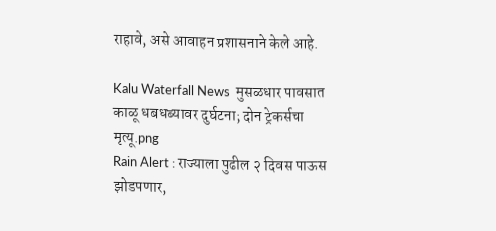राहावे, असे आवाहन प्रशासनाने केले आहे.

Kalu Waterfall News  मुसळधार पावसात काळू धबधब्यावर दुर्घटना; दोन ट्रेकर्सचा मृत्यू.png
Rain Alert : राज्याला पुढील २ दिवस पाऊस झोडपणार,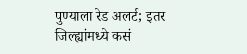पुण्याला रेड अलर्ट; इतर जिल्ह्यांमध्ये कसं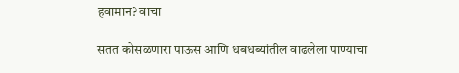हवामान? वाचा

सतत कोसळणारा पाऊस आणि धबधब्यांतील वाढलेला पाण्याचा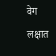वेग लक्षात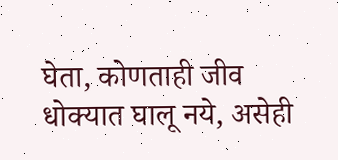घेता, कोणताही जीव धोक्यात घालू नये, असेही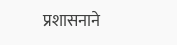प्रशासनाने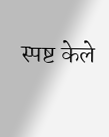स्पष्ट केले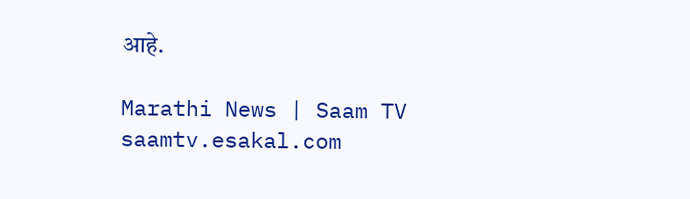आहे.

Marathi News | Saam TV
saamtv.esakal.com